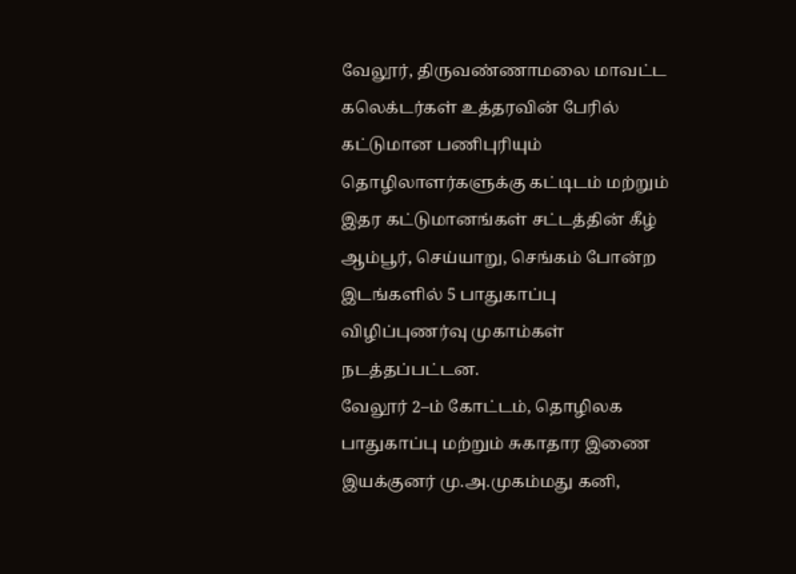வேலூர், திருவண்ணாமலை மாவட்ட கலெக்டர்கள் உத்தரவின் பேரில் கட்டுமான பணிபுரியும் தொழிலாளர்களுக்கு கட்டிடம் மற்றும் இதர கட்டுமானங்கள் சட்டத்தின் கீழ் ஆம்பூர், செய்யாறு, செங்கம் போன்ற இடங்களில் 5 பாதுகாப்பு விழிப்புணர்வு முகாம்கள் நடத்தப்பட்டன.
வேலூர் 2–ம் கோட்டம், தொழிலக பாதுகாப்பு மற்றும் சுகாதார இணை இயக்குனர் மு.அ.முகம்மது கனி,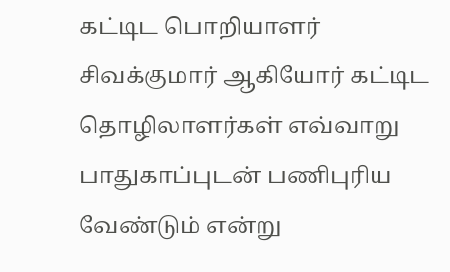கட்டிட பொறியாளர் சிவக்குமார் ஆகியோர் கட்டிட தொழிலாளர்கள் எவ்வாறு பாதுகாப்புடன் பணிபுரிய வேண்டும் என்று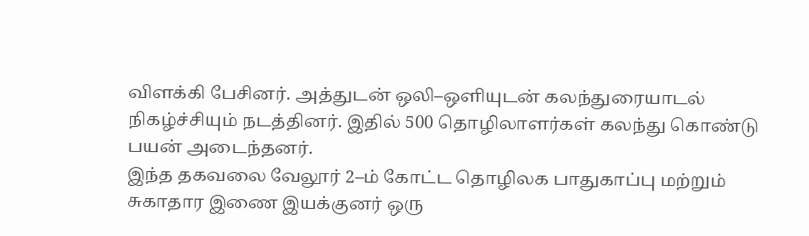விளக்கி பேசினர். அத்துடன் ஒலி–ஒளியுடன் கலந்துரையாடல் நிகழ்ச்சியும் நடத்தினர். இதில் 500 தொழிலாளர்கள் கலந்து கொண்டு பயன் அடைந்தனர்.
இந்த தகவலை வேலூர் 2–ம் கோட்ட தொழிலக பாதுகாப்பு மற்றும் சுகாதார இணை இயக்குனர் ஒரு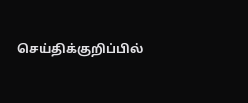செய்திக்குறிப்பில்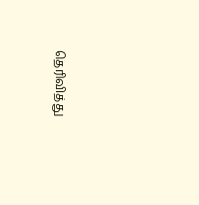தெரிவித்து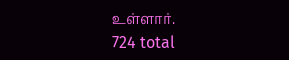உள்ளார்.
724 total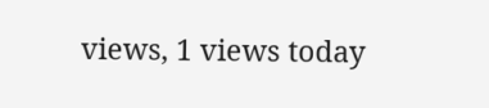views, 1 views today